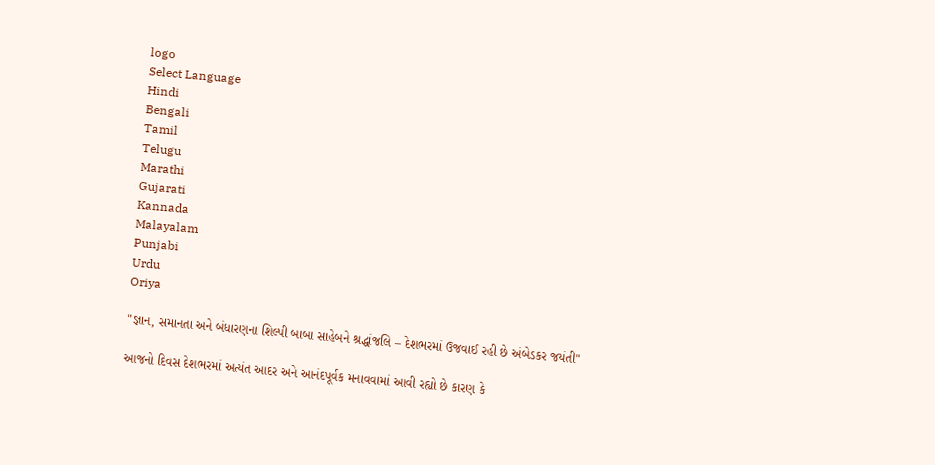logo
Select Language
Hindi
Bengali
Tamil
Telugu
Marathi
Gujarati
Kannada
Malayalam
Punjabi
Urdu
Oriya

"જ્ઞાન, સમાનતા અને બંધારણના શિલ્પી બાબા સાહેબને શ્રદ્ધાંજલિ – દેશભરમાં ઉજવાઈ રહી છે અંબેડકર જયંતી"

આજનો દિવસ દેશભરમાં અત્યંત આદર અને આનંદપૂર્વક મનાવવામાં આવી રહ્યો છે કારણ કે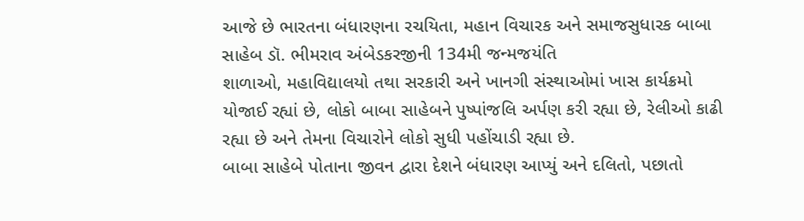આજે છે ભારતના બંધારણના રચયિતા, મહાન વિચારક અને સમાજસુધારક બાબા સાહેબ ડૉ. ભીમરાવ અંબેડકરજીની 134મી જન્મજયંતિ
શાળાઓ, મહાવિદ્યાલયો તથા સરકારી અને ખાનગી સંસ્થાઓમાં ખાસ કાર્યક્રમો યોજાઈ રહ્યાં છે, લોકો બાબા સાહેબને પુષ્પાંજલિ અર્પણ કરી રહ્યા છે, રેલીઓ કાઢી રહ્યા છે અને તેમના વિચારોને લોકો સુધી પહોંચાડી રહ્યા છે.
બાબા સાહેબે પોતાના જીવન દ્વારા દેશને બંધારણ આપ્યું અને દલિતો, પછાતો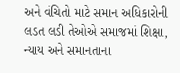અને વંચિતો માટે સમાન અધિકારોની લડત લડી તેઓએ સમાજમાં શિક્ષા, ન્યાય અને સમાનતાના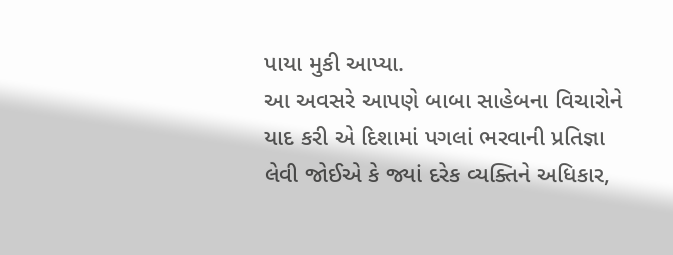પાયા મુકી આપ્યા.
આ અવસરે આપણે બાબા સાહેબના વિચારોને યાદ કરી એ દિશામાં પગલાં ભરવાની પ્રતિજ્ઞા લેવી જોઈએ કે જ્યાં દરેક વ્યક્તિને અધિકાર,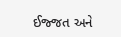ઈજ્જત અને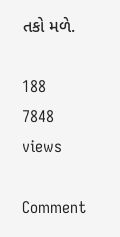તકો મળે.

188
7848 views

Comment